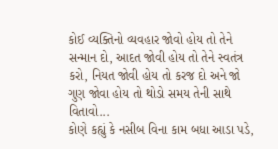કોઈ વ્યક્તિનો વ્યવહાર જોવો હોય તો તેને સન્માન દો, આદત જોવી હોય તો તેને સ્વતંત્ર કરો, નિયત જોવી હોય તો કરજ દો અને જો ગુણ જોવા હોય તો થોડો સમય તેની સાથે વિતાવો...
કોણે કહ્યું કે નસીબ વિના કામ બધા આડા પડે,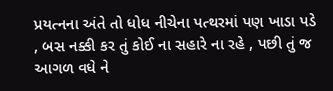પ્રયત્નના અંતે તો ધોધ નીચેના પત્થરમાં પણ ખાડા પડે , બસ નક્કી કર તું કોઈ ના સહારે ના રહે , પછી તું જ આગળ વધે ને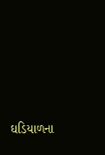ઘડિયાળના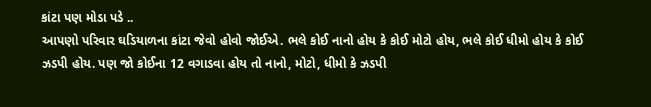કાંટા પણ મોડા પડે ..
આપણો પરિવાર ઘડિયાળના કાંટા જેવો હોવો જોઈએ. ભલે કોઈ નાનો હોય કે કોઈ મોટો હોય, ભલે કોઈ ધીમો હોય કે કોઈ ઝડપી હોય. પણ જો કોઈના 12 વગાડવા હોય તો નાનો, મોટો, ધીમો કે ઝડપી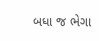બધા જ ભેગા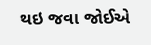થઇ જવા જોઈએ